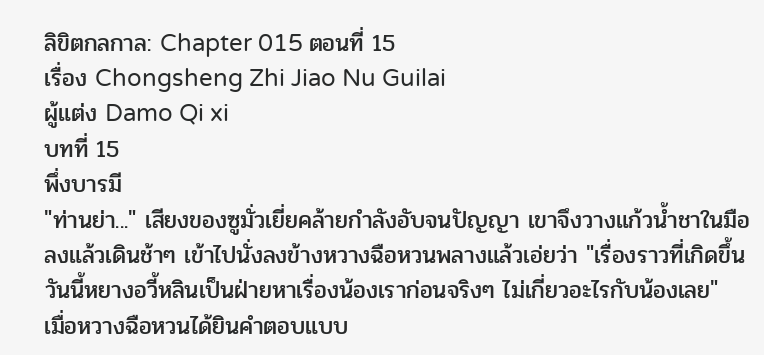ลิขิตกลกาล: Chapter 015 ตอนที่ 15
เรื่อง Chongsheng Zhi Jiao Nu Guilai
ผู้แต่ง Damo Qi xi
บทที่ 15
พึ่งบารมี
"ท่านย่า..." เสียงของซูมั่วเยี่ยคล้ายกำลังอับจนปัญญา เขาจึงวางแก้วน้ำชาในมือลงแล้วเดินช้าๆ เข้าไปนั่งลงข้างหวางฉือหวนพลางแล้วเอ่ยว่า "เรื่องราวที่เกิดขึ้นวันนี้หยางอวี้หลินเป็นฝ่ายหาเรื่องน้องเราก่อนจริงๆ ไม่เกี่ยวอะไรกับน้องเลย"
เมื่อหวางฉือหวนได้ยินคำตอบแบบ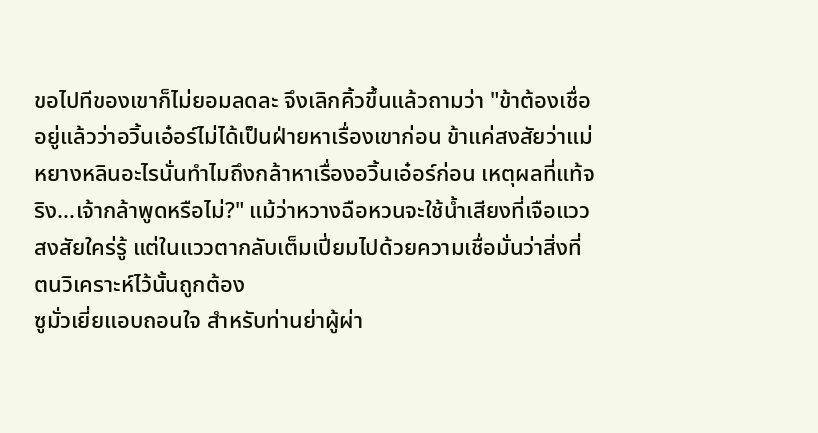ขอไปทีของเขาก็ไม่ยอมลดละ จึงเลิกคิ้วขึ้นแล้วถามว่า "ข้าต้องเชื่ออยู่แล้วว่าอวิ้นเอ๋อร์ไม่ได้เป็นฝ่ายหาเรื่องเขาก่อน ข้าแค่สงสัยว่าแม่หยางหลินอะไรนั่นทำไมถึงกล้าหาเรื่องอวิ้นเอ๋อร์ก่อน เหตุผลที่แท้จริง...เจ้ากล้าพูดหรือไม่?" แม้ว่าหวางฉือหวนจะใช้น้ำเสียงที่เจือแววสงสัยใคร่รู้ แต่ในแววตากลับเต็มเปี่ยมไปด้วยความเชื่อมั่นว่าสิ่งที่ตนวิเคราะห์ไว้นั้นถูกต้อง
ซูมั่วเยี่ยแอบถอนใจ สำหรับท่านย่าผู้ผ่า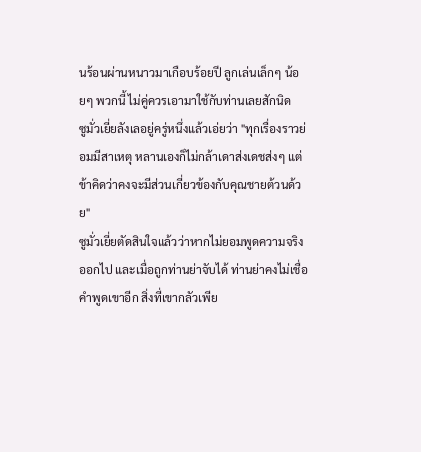นร้อนผ่านหนาวมาเกือบร้อยปี ลูกเล่นเล็กๆ น้อยๆ พวกนี้ ไม่คู่ควรเอามาใช้กับท่านเลยสักนิด
ซูมั่วเยี่ยลังเลอยู่ครู่หนึ่งแล้วเอ่ยว่า "ทุกเรื่องราวย่อมมีสาเหตุ หลานเองก็ไม่กล้าเดาส่งเดชส่งๆ แต่ข้าคิดว่าคงจะมีส่วนเกี่ยวข้องกับคุณชายต้วนด้วย"
ซูมั่วเยี่ยตัดสินใจแล้วว่าหากไม่ยอมพูดความจริงออกไป และเมื่อถูกท่านย่าจับได้ ท่านย่าคงไม่เชื่อคำพูดเขาอีก สิ่งที่เขากลัวเพีย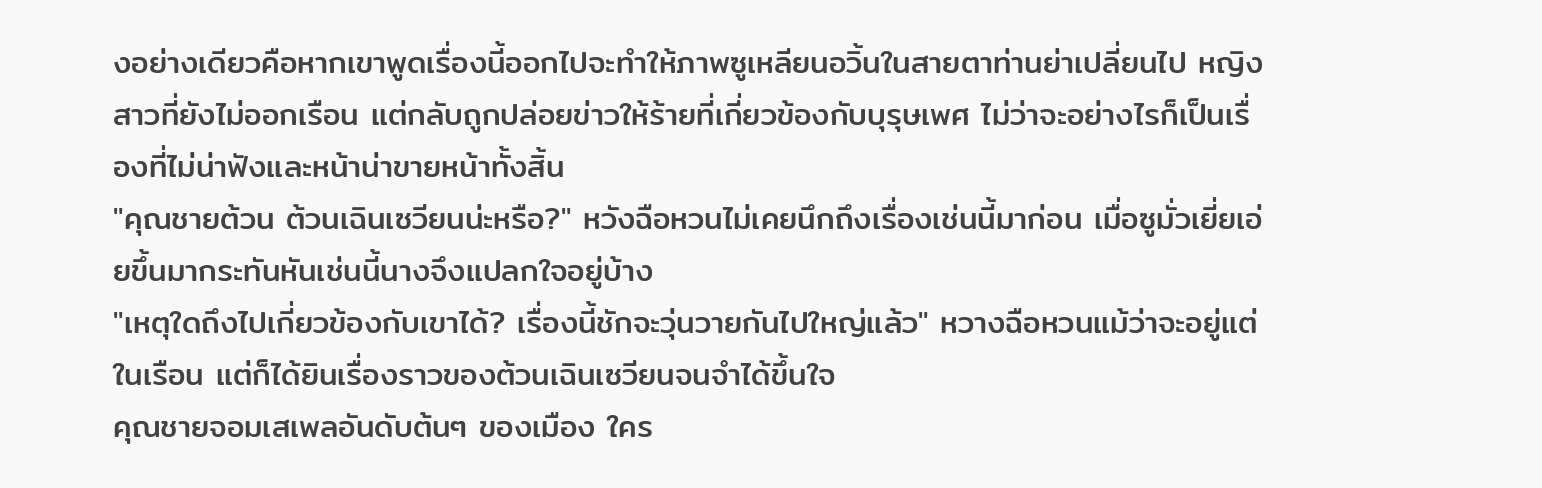งอย่างเดียวคือหากเขาพูดเรื่องนี้ออกไปจะทำให้ภาพซูเหลียนอวิ้นในสายตาท่านย่าเปลี่ยนไป หญิงสาวที่ยังไม่ออกเรือน แต่กลับถูกปล่อยข่าวให้ร้ายที่เกี่ยวข้องกับบุรุษเพศ ไม่ว่าจะอย่างไรก็เป็นเรื่องที่ไม่น่าฟังและหน้าน่าขายหน้าทั้งสิ้น
"คุณชายต้วน ต้วนเฉินเซวียนน่ะหรือ?" หวังฉือหวนไม่เคยนึกถึงเรื่องเช่นนี้มาก่อน เมื่อซูมั่วเยี่ยเอ่ยขึ้นมากระทันหันเช่นนี้นางจึงแปลกใจอยู่บ้าง
"เหตุใดถึงไปเกี่ยวข้องกับเขาได้? เรื่องนี้ชักจะวุ่นวายกันไปใหญ่แล้ว" หวางฉือหวนแม้ว่าจะอยู่แต่ในเรือน แต่ก็ได้ยินเรื่องราวของต้วนเฉินเซวียนจนจำได้ขึ้นใจ
คุณชายจอมเสเพลอันดับต้นๆ ของเมือง ใคร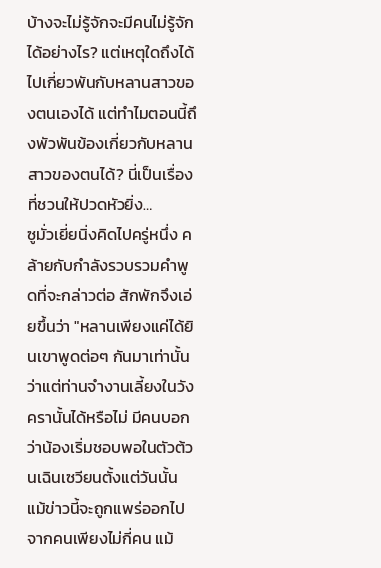บ้างจะไม่รู้จักจะมีคนไม่รู้จักได้อย่างไร? แต่เหตุใดถึงได้ไปเกี่ยวพันกับหลานสาวของตนเองได้ แต่ทำไมตอนนี้ถึงพัวพันข้องเกี่ยวกับหลานสาวของตนได้? นี่เป็นเรื่องที่ชวนให้ปวดหัวยิ่ง…
ซูมั่วเยี่ยนิ่งคิดไปครู่หนึ่ง คล้ายกับกำลังรวบรวมคำพูดที่จะกล่าวต่อ สักพักจึงเอ่ยขึ้นว่า "หลานเพียงแค่ได้ยินเขาพูดต่อๆ กันมาเท่านั้น ว่าแต่ท่านจำงานเลี้ยงในวังครานั้นได้หรือไม่ มีคนบอกว่าน้องเริ่มชอบพอในตัวต้วนเฉินเซวียนตั้งแต่วันนั้น แม้ข่าวนี้จะถูกแพร่ออกไปจากคนเพียงไม่กี่คน แม้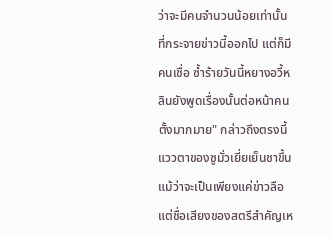ว่าจะมีคนจำนวนน้อยเท่านั้นที่กระจายข่าวนี้ออกไป แต่ก็มีคนเชื่อ ซ้ำร้ายวันนี้หยางอวี้หลินยังพูดเรื่องนั้นต่อหน้าคนตั้งมากมาย" กล่าวถึงตรงนี้ แววตาของซูมั่วเยี่ยเย็นชาขึ้น แม้ว่าจะเป็นเพียงแค่ข่าวลือ แต่ชื่อเสียงของสตรีสำคัญเห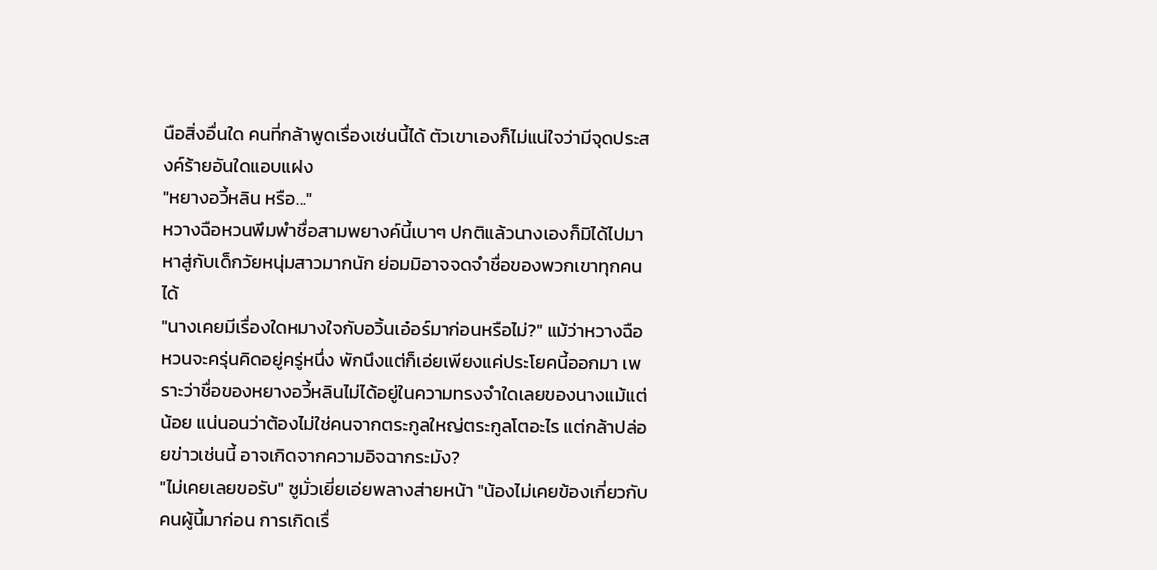นือสิ่งอื่นใด คนที่กล้าพูดเรื่องเช่นนี้ได้ ตัวเขาเองก็ไม่แน่ใจว่ามีจุดประสงค์ร้ายอันใดแอบแฝง
"หยางอวี้หลิน หรือ..."
หวางฉือหวนพึมพำชื่อสามพยางค์นี้เบาๆ ปกติแล้วนางเองก็มิได้ไปมาหาสู่กับเด็กวัยหนุ่มสาวมากนัก ย่อมมิอาจจดจำชื่อของพวกเขาทุกคนได้
"นางเคยมีเรื่องใดหมางใจกับอวิ้นเอ๋อร์มาก่อนหรือไม่?" แม้ว่าหวางฉือหวนจะครุ่นคิดอยู่ครู่หนึ่ง พักนึงแต่ก็เอ่ยเพียงแค่ประโยคนี้ออกมา เพราะว่าชื่อของหยางอวี้หลินไม่ได้อยู่ในความทรงจำใดเลยของนางแม้แต่น้อย แน่นอนว่าต้องไม่ใช่คนจากตระกูลใหญ่ตระกูลโตอะไร แต่กล้าปล่อยข่าวเช่นนี้ อาจเกิดจากความอิจฉากระมัง?
"ไม่เคยเลยขอรับ" ซูมั่วเยี่ยเอ่ยพลางส่ายหน้า "น้องไม่เคยข้องเกี่ยวกับคนผู้นี้มาก่อน การเกิดเรื่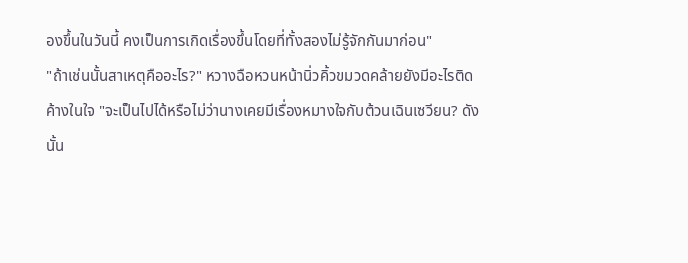องขึ้นในวันนี้ คงเป็นการเกิดเรื่องขึ้นโดยที่ทั้งสองไม่รู้จักกันมาก่อน"
"ถ้าเช่นนั้นสาเหตุคืออะไร?" หวางฉือหวนหน้านิ่วคิ้วขมวดคล้ายยังมีอะไรติดค้างในใจ "จะเป็นไปได้หรือไม่ว่านางเคยมีเรื่องหมางใจกับต้วนเฉินเซวียน? ดังนั้น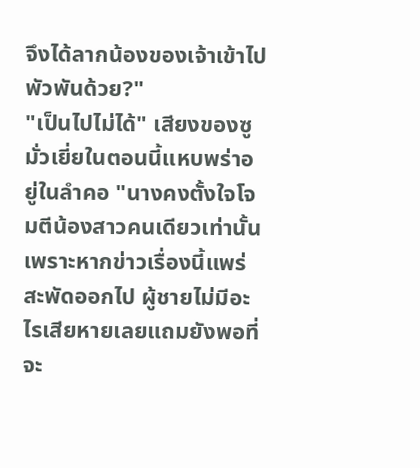จึงได้ลากน้องของเจ้าเข้าไปพัวพันด้วย?"
"เป็นไปไม่ได้" เสียงของซูมั่วเยี่ยในตอนนี้แหบพร่าอยู่ในลำคอ "นางคงตั้งใจโจมตีน้องสาวคนเดียวเท่านั้น เพราะหากข่าวเรื่องนี้แพร่สะพัดออกไป ผู้ชายไม่มีอะไรเสียหายเลยแถมยังพอที่จะ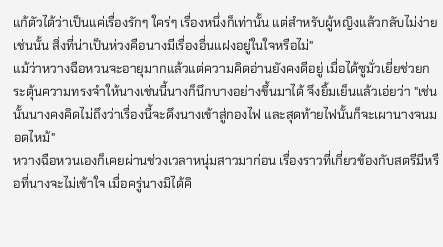แก้ตัวได้ว่าเป็นแค่เรื่องรักๆ ใคร่ๆ เรื่องหนึ่งก็เท่านั้น แต่สำหรับผู้หญิงแล้วกลับไม่ง่ายเช่นนั้น สิ่งที่น่าเป็นห่วงคือนางมีเรื่องอื่นแฝงอยู่ในใจหรือไม่"
แม้ว่าหวางฉือหวนจะอายุมากแล้วแต่ความคิดอ่านยังคงดีอยู่ เมื่อได้ซูมั่วเยี่ยช่วยกระตุ้นความทรงจำให้นางเช่นนี้นางก็นึกบางอย่างขึ้นมาได้ จึงยิ้มเย็นแล้วเอ่ยว่า "เช่นนั้นนางคงคิดไม่ถึงว่าเรื่องนี้จะดึงนางเข้าสู่กองไฟ และสุดท้ายไฟนั้นก็จะเผานางจนมอดไหม้"
หวางฉือหวนเองก็เคยผ่านช่วงเวลาหนุ่มสาวมาก่อน เรื่องราวที่เกี่ยวข้องกับสตรีมีหรือที่นางจะไม่เข้าใจ เมื่อครู่นางมิได้คิ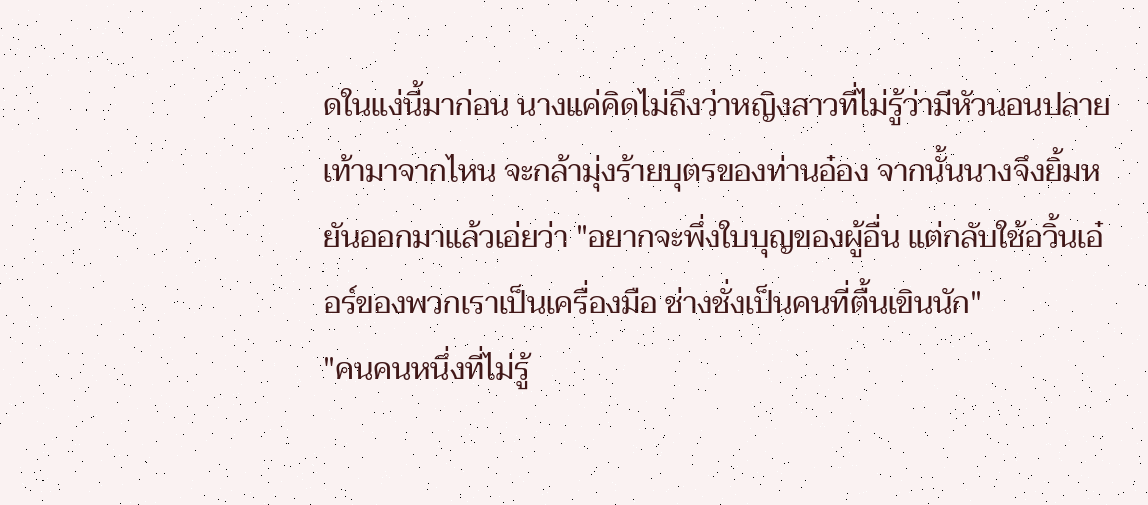ดในแง่นี้มาก่อน นางแค่คิดไม่ถึงว่าหญิงสาวที่ไม่รู้ว่ามีหัวนอนปลายเท้ามาจากไหน จะกล้ามุ่งร้ายบุตรของท่านอ๋อง จากนั้นนางจึงยิ้มหยันออกมาแล้วเอ่ยว่า "อยากจะพึ่งใบบุญของผู้อื่น แต่กลับใช้อวิ้นเอ๋อร์ของพวกเราเป็นเครื่องมือ ช่างชั่งเป็นคนที่ตื้นเขินนัก"
"คนคนหนึ่งที่ไม่รู้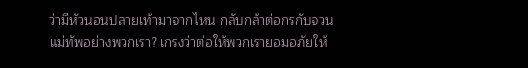ว่ามีหัวนอนปลายเท้ามาจากไหน กลับกล้าต่อกรกับจวนแม่ทัพอย่างพวกเรา? เกรงว่าต่อให้พวกเรายอมอภัยให้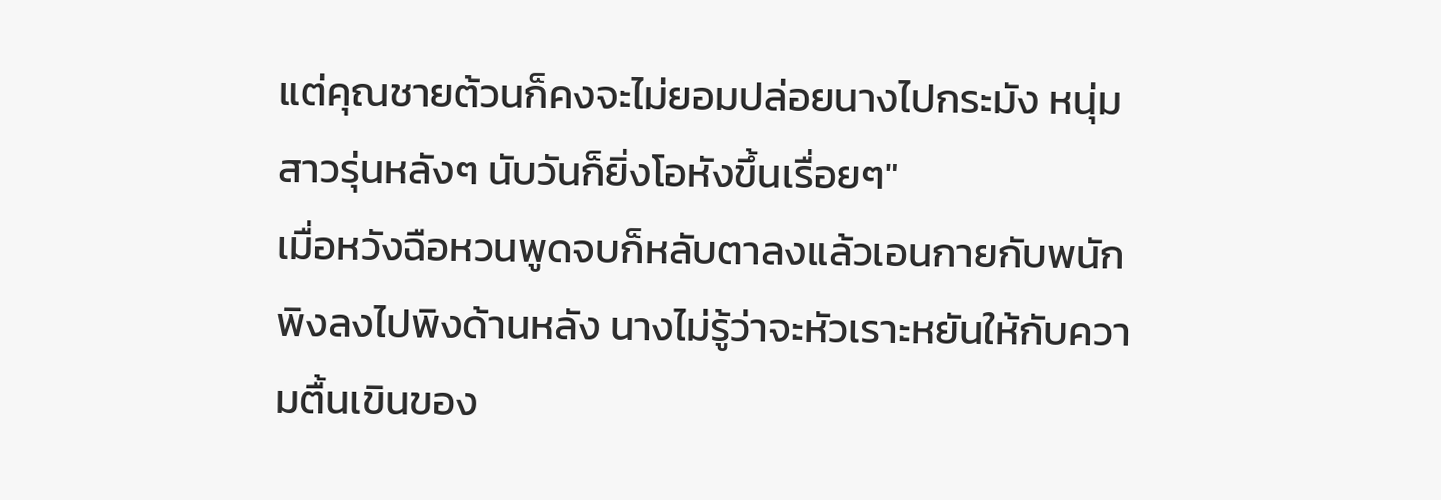แต่คุณชายต้วนก็คงจะไม่ยอมปล่อยนางไปกระมัง หนุ่มสาวรุ่นหลังๆ นับวันก็ยิ่งโอหังขึ้นเรื่อยๆ"
เมื่อหวังฉือหวนพูดจบก็หลับตาลงแล้วเอนกายกับพนักพิงลงไปพิงด้านหลัง นางไม่รู้ว่าจะหัวเราะหยันให้กับความตื้นเขินของ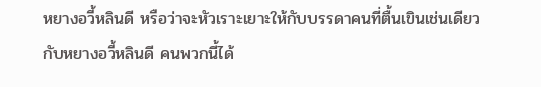หยางอวี้หลินดี หรือว่าจะหัวเราะเยาะให้กับบรรดาคนที่ตื้นเขินเช่นเดียวกับหยางอวี้หลินดี คนพวกนี้ได้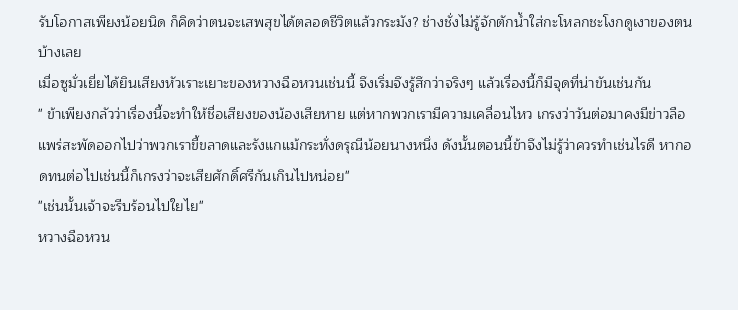รับโอกาสเพียงน้อยนิด ก็คิดว่าตนจะเสพสุขได้ตลอดชีวิตแล้วกระมัง? ช่างชั่งไม่รู้จักตักน้ำใส่กะโหลกชะโงกดูเงาของตนบ้างเลย
เมื่อซูมั่วเยี่ยได้ยินเสียงหัวเราะเยาะของหวางฉือหวนเช่นนี้ จึงเริ่มจึงรู้สึกว่าจริงๆ แล้วเรื่องนี้ก็มีจุดที่น่าขันเช่นกัน
" ข้าเพียงกลัวว่าเรื่องนี้จะทำให้ชื่อเสียงของน้องเสียหาย แต่หากพวกเรามีความเคลื่อนไหว เกรงว่าวันต่อมาคงมีข่าวลือแพร่สะพัดออกไปว่าพวกเราขี้ขลาดและรังแกแม้กระทั่งดรุณีน้อยนางหนึ่ง ดังนั้นตอนนี้ข้าจึงไม่รู้ว่าควรทำเช่นไรดี หากอดทนต่อไปเช่นนี้ก็เกรงว่าจะเสียศักดิ์ศรีกันเกินไปหน่อย"
"เช่นนั้นเจ้าจะรีบร้อนไปใยไย"
หวางฉือหวน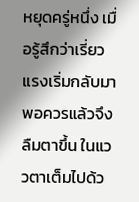หยุดครู่หนึ่ง เมื่อรู้สึกว่าเรี่ยวแรงเริ่มกลับมาพอควรแล้วจึงลืมตาขึ้น ในแววตาเต็มไปด้ว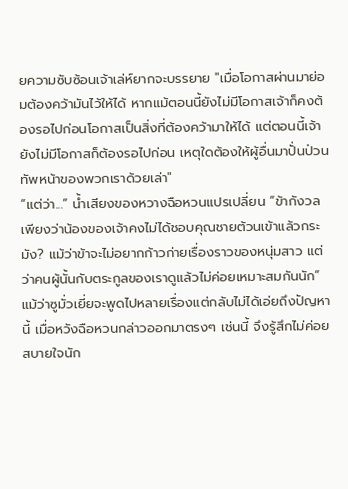ยความซับซ้อนเจ้าเล่ห์ยากจะบรรยาย "เมื่อโอกาสผ่านมาย่อมต้องคว้ามันไว้ให้ได้ หากแม้ตอนนี้ยังไม่มีโอกาสเจ้าก็คงต้องรอไปก่อนโอกาสเป็นสิ่งที่ต้องคว้ามาให้ได้ แต่ตอนนี้เจ้ายังไม่มีโอกาสก็ต้องรอไปก่อน เหตุใดต้องให้ผู้อื่นมาปั่นป่วนทัพหน้าของพวกเราด้วยเล่า"
“แต่ว่า...” น้ำเสียงของหวางฉือหวนแปรเปลี่ยน “ข้ากังวลเพียงว่าน้องของเจ้าคงไม่ได้ชอบคุณชายต้วนเข้าแล้วกระมัง? แม้ว่าข้าจะไม่อยากก้าวก่ายเรื่องราวของหนุ่มสาว แต่ว่าคนผู้นั้นกับตระกูลของเราดูแล้วไม่ค่อยเหมาะสมกันนัก”
แม้ว่าซูมั่วเยี่ยจะพูดไปหลายเรื่องแต่กลับไม่ได้เอ่ยถึงปัญหานี้ เมื่อหวังฉือหวนกล่าวออกมาตรงๆ เช่นนี้ จึงรู้สึกไม่ค่อยสบายใจนัก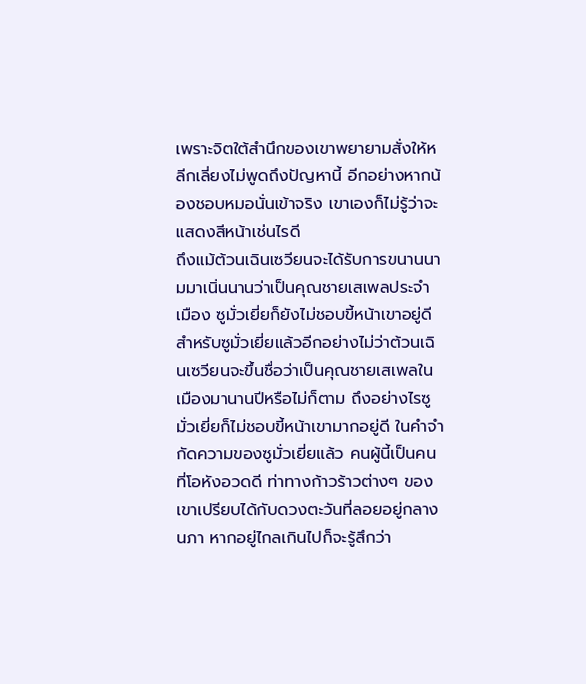เพราะจิตใต้สำนึกของเขาพยายามสั่งให้หลีกเลี่ยงไม่พูดถึงปัญหานี้ อีกอย่างหากน้องชอบหมอนั่นเข้าจริง เขาเองก็ไม่รู้ว่าจะแสดงสีหน้าเช่นไรดี
ถึงแม้ต้วนเฉินเซวียนจะได้รับการขนานนามมาเนิ่นนานว่าเป็นคุณชายเสเพลประจำเมือง ซูมั่วเยี่ยก็ยังไม่ชอบขี้หน้าเขาอยู่ดี สำหรับซูมั่วเยี่ยแล้วอีกอย่างไม่ว่าต้วนเฉินเซวียนจะขึ้นชื่อว่าเป็นคุณชายเสเพลในเมืองมานานปีหรือไม่ก็ตาม ถึงอย่างไรซูมั่วเยี่ยก็ไม่ชอบขี้หน้าเขามากอยู่ดี ในคำจำกัดความของซูมั่วเยี่ยแล้ว คนผู้นี้เป็นคนที่โอหังอวดดี ท่าทางก้าวร้าวต่างๆ ของเขาเปรียบได้กับดวงตะวันที่ลอยอยู่กลางนภา หากอยู่ไกลเกินไปก็จะรู้สึกว่า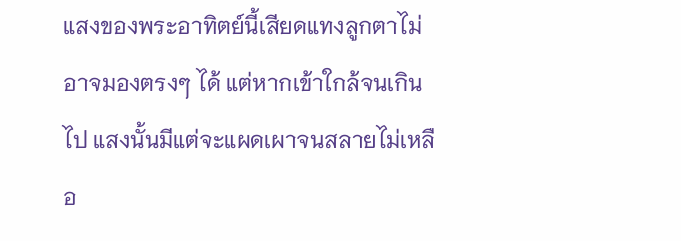แสงของพระอาทิตย์นี้เสียดแทงลูกตาไม่อาจมองตรงๆ ได้ แต่หากเข้าใกล้จนเกินไป แสงนั้นมีแต่จะแผดเผาจนสลายไม่เหลือ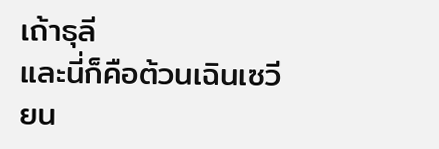เถ้าธุลี
และนี่ก็คือต้วนเฉินเซวียน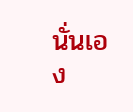นั่นเอง